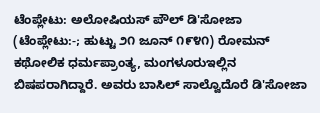ಟೆಂಪ್ಲೇಟು: ಅಲೋಷಿಯಸ್ ಪೌಲ್ ಡಿ'ಸೋಜಾ (ಟೆಂಪ್ಲೇಟು:-; ಹುಟ್ಟು ೨೧ ಜೂನ್ ೧೯೪೧) ರೋಮನ್ ಕಥೋಲಿಕ ಧರ್ಮಪ್ರಾಂತ್ಯ, ಮಂಗಳೂರುಇಲ್ಲಿನ ಬಿಷಪರಾಗಿದ್ದಾರೆ. ಅವರು ಬಾಸಿಲ್ ಸಾಲ್ವೊದೊರೆ ಡಿ'ಸೋಜಾ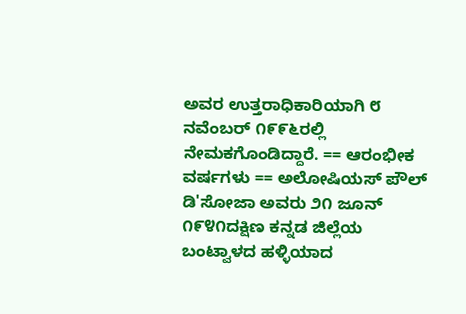ಅವರ ಉತ್ತರಾಧಿಕಾರಿಯಾಗಿ ೮ ನವೆಂಬರ್ ೧೯೯೬ರಲ್ಲಿ ನೇಮಕಗೊಂಡಿದ್ದಾರೆ. == ಆರಂಭೀಕ ವರ್ಷಗಳು == ಅಲೋಷಿಯಸ್ ಪೌಲ್ ಡಿ'ಸೋಜಾ ಅವರು ೨೧ ಜೂನ್ ೧೯೪೧ದಕ್ಷಿಣ ಕನ್ನಡ ಜಿಲ್ಲೆಯ ಬಂಟ್ವಾಳದ ಹಳ್ಳಿಯಾದ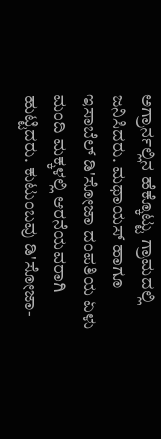ಅಗ್ರಾರ್ನಲ್ಲಿನ ಹೆಕ್ಕೊಟ್ಟು ಗ್ರಾಮದಲ್ಲಿ ಜನಿಸಿದರು. ಮಥಾಯಸ್ ಹಾಗೂ ಇಸಾಬೆಲ್ ಡಿ'ಸೋಜಾ ದಂಪತಿಯ ಏಳು ಮಂದಿ ಮಕ್ಕಳಲ್ಲಿ ಆರನೆಯವರಾಗಿ ಹುಟ್ಟಿದರು. ಕುಟುಂಬವು ಡಿ'ಸೋಜಾ-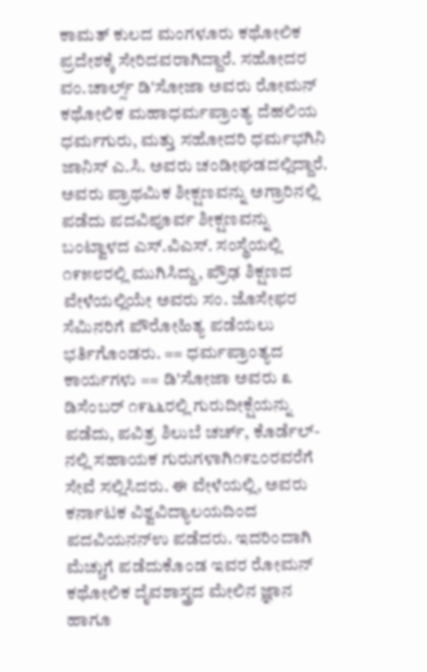ಕಾಮತ್ ಕುಲದ ಮಂಗಳೂರು ಕಥೋಲಿಕ ಪ್ರದೇಶಕ್ಕೆ ಸೇರಿದವರಾಗಿದ್ದಾರೆ. ಸಹೋದರ ವಂ.ಚಾರ್ಲ್ಸ್ ಡಿ'ಸೋಜಾ ಅವರು ರೋಮನ್ ಕಥೋಲಿಕ ಮಹಾಧರ್ಮಪ್ರಾಂತ್ಯ ದೆಹಲಿಯ ಧರ್ಮಗುರು, ಮತ್ತು ಸಹೋದರಿ ಧರ್ಮಭಗಿನಿ ಜಾನಿಸ್ ಎ.ಸಿ. ಅವರು ಚಂಡೀಘಡದಲ್ಲಿದ್ದಾರೆ. ಅವರು ಪ್ರಾಥಮಿಕ ಶೀಕ್ಷಣವನ್ನು ಅಗ್ರಾರಿನಲ್ಲಿ ಪಡೆದು ಪದವಿಪೂರ್ವ ಶೀಕ್ಷಣವನ್ನು ಬಂಟ್ವಾಳದ ಎಸ್.ವಿಎಸ್. ಸಂಸ್ಥೆಯಲ್ಲಿ ೧೯೫೮ರಲ್ಲಿ ಮುಗಿಸಿದ್ದು, ಪ್ರೌಢ ಶಿಕ್ಷಣದ ವೇಳೆಯಲ್ಲಿಯೇ ಅವರು ಸಂ. ಜೊಸೇಫರ ಸೆಮಿನರಿಗೆ ಪೌರೋಹಿತ್ಯ ಪಡೆಯಲು ಭರ್ತಿಗೊಂಡರು. == ಧರ್ಮಪ್ರಾಂತ್ಯದ ಕಾರ್ಯಗಳು == ಡಿ'ಸೋಜಾ ಅವರು ೩ ಡಿಸೆಂಬರ್ ೧೯೬೬ರಲ್ಲಿ ಗುರುದೀಕ್ಷೆಯನ್ನು ಪಡೆದು, ಪವಿತ್ರ ಶಿಲುಬೆ ಚರ್ಚ್, ಕೊರ್ಡೆಲ್-ನಲ್ಲಿ ಸಹಾಯಕ ಗುರುಗಳಾಗಿ೧೯೭೦ರವರೆಗೆ ಸೇವೆ ಸಲ್ಲಿಸಿದರು. ಈ ವೇಳೆಯಲ್ಲಿ, ಅವರು ಕರ್ನಾಟಕ ವಿಶ್ವವಿದ್ಯಾಲಯದಿಂದ ಪದವಿಯನನ್ಉ ಪಡೆದರು. ಇದರಿಂದಾಗಿ ಮೆಚ್ಚುಗೆ ಪಡೆದುಕೊಂಡ ಇವರ ರೋಮನ್ ಕಥೋಲಿಕ ದೈವಶಾಸ್ತ್ರದ ಮೇಲಿನ ಜ್ಞಾನ ಹಾಗೂ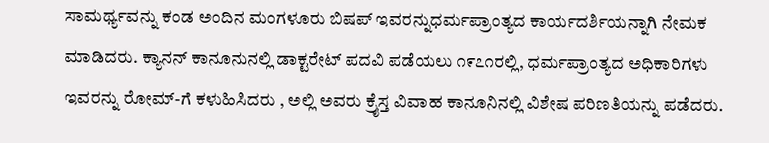ಸಾಮರ್ಥ್ಯವನ್ನು ಕಂಡ ಅಂದಿನ ಮಂಗಳೂರು ಬಿಷಪ್ ಇವರನ್ನುಧರ್ಮಪ್ರಾಂತ್ಯದ ಕಾರ್ಯದರ್ಶಿಯನ್ನಾಗಿ ನೇಮಕ ಮಾಡಿದರು. ಕ್ಯಾನನ್ ಕಾನೂನುನಲ್ಲಿ ಡಾಕ್ಟರೇಟ್ ಪದವಿ ಪಡೆಯಲು ೧೯೭೧ರಲ್ಲಿ, ಧರ್ಮಪ್ರಾಂತ್ಯದ ಅಧಿಕಾರಿಗಳು ಇವರನ್ನು ರೋಮ್-ಗೆ ಕಳುಹಿಸಿದರು , ಅಲ್ಲಿ ಅವರು ಕ್ರೈಸ್ತ ವಿವಾಹ ಕಾನೂನಿನಲ್ಲಿ ವಿಶೇಷ ಪರಿಣತಿಯನ್ನು ಪಡೆದರು.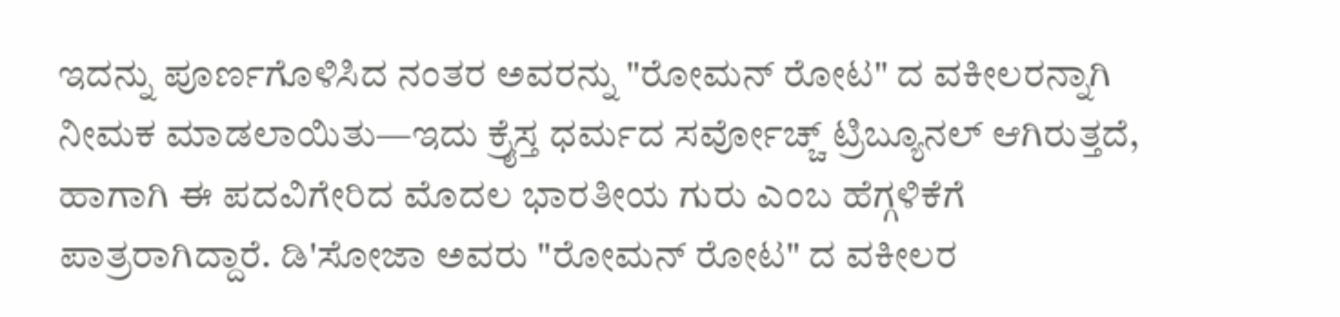ಇದನ್ನು ಪೂರ್ಣಗೊಳಿಸಿದ ನಂತರ ಅವರನ್ನು "ರೋಮನ್ ರೋಟ" ದ ವಕೀಲರನ್ನಾಗಿ ನೀಮಕ ಮಾಡಲಾಯಿತು—ಇದು ಕ್ರೈಸ್ತ ಧರ್ಮದ ಸರ್ವೋಚ್ಚ್ ಟ್ರಿಬ್ಯೂನಲ್ ಆಗಿರುತ್ತದೆ, ಹಾಗಾಗಿ ಈ ಪದವಿಗೇರಿದ ಮೊದಲ ಭಾರತೀಯ ಗುರು ಎಂಬ ಹೆಗ್ಗಳಿಕೆಗೆ ಪಾತ್ರರಾಗಿದ್ದಾರೆ. ಡಿ'ಸೋಜಾ ಅವರು "ರೋಮನ್ ರೋಟ" ದ ವಕೀಲರ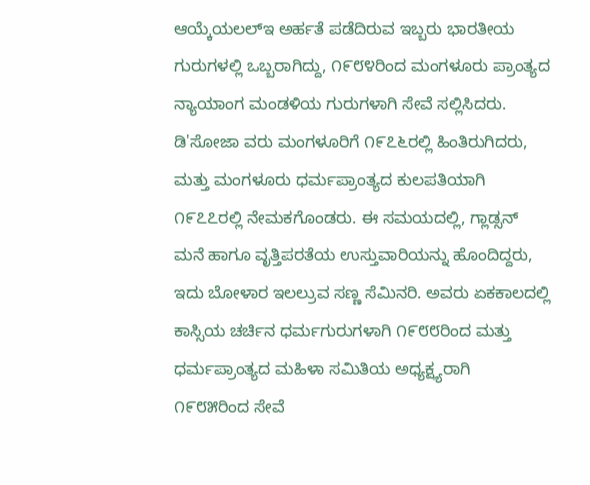ಆಯ್ಕೆಯಲಲ್ಇ ಅರ್ಹತೆ ಪಡೆದಿರುವ ಇಬ್ಬರು ಭಾರತೀಯ ಗುರುಗಳಲ್ಲಿ ಒಬ್ಬರಾಗಿದ್ದು, ೧೯೮೪ರಿಂದ ಮಂಗಳೂರು ಪ್ರಾಂತ್ಯದ ನ್ಯಾಯಾಂಗ ಮಂಡಳಿಯ ಗುರುಗಳಾಗಿ ಸೇವೆ ಸಲ್ಲಿಸಿದರು. ಡಿ'ಸೋಜಾ ವರು ಮಂಗಳೂರಿಗೆ ೧೯೭೬ರಲ್ಲಿ ಹಿಂತಿರುಗಿದರು, ಮತ್ತು ಮಂಗಳೂರು ಧರ್ಮಪ್ರಾಂತ್ಯದ ಕುಲಪತಿಯಾಗಿ ೧೯೭೭ರಲ್ಲಿ ನೇಮಕಗೊಂಡರು. ಈ ಸಮಯದಲ್ಲಿ, ಗ್ಲಾಡ್ಸನ್ ಮನೆ ಹಾಗೂ ವೃತ್ತಿಪರತೆಯ ಉಸ್ತುವಾರಿಯನ್ನು ಹೊಂದಿದ್ದರು, ಇದು ಬೋಳಾರ ಇಲಲ್ರುವ ಸಣ್ಣ ಸೆಮಿನರಿ. ಅವರು ಏಕಕಾಲದಲ್ಲಿ ಕಾಸ್ಸಿಯ ಚರ್ಚಿನ ಧರ್ಮಗುರುಗಳಾಗಿ ೧೯೮೮ರಿಂದ ಮತ್ತು ಧರ್ಮಪ್ರಾಂತ್ಯದ ಮಹಿಳಾ ಸಮಿತಿಯ ಅಧ್ಯಕ್ಷ್ಯರಾಗಿ ೧೯೮೫ರಿಂದ ಸೇವೆ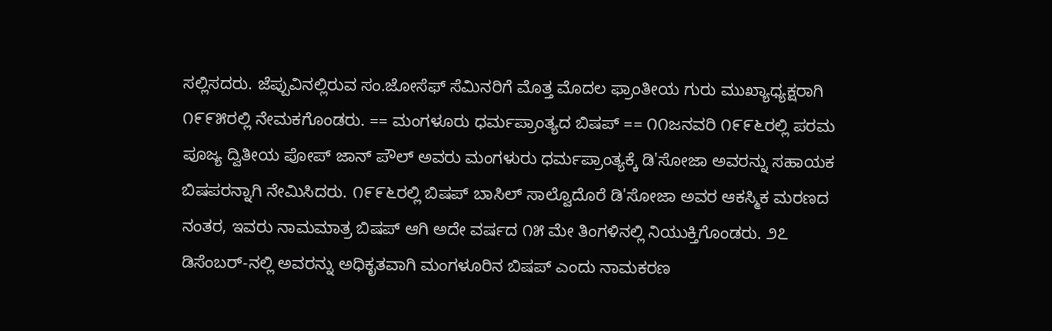ಸಲ್ಲಿಸದರು. ಜೆಪ್ಪುವಿನಲ್ಲಿರುವ ಸಂ.ಜೋಸೆಫ್ ಸೆಮಿನರಿಗೆ ಮೊತ್ತ ಮೊದಲ ಫ್ರಾಂತೀಯ ಗುರು ಮುಖ್ಯಾಧ್ಯಕ್ಷರಾಗಿ ೧೯೯೫ರಲ್ಲಿ ನೇಮಕಗೊಂಡರು. == ಮಂಗಳೂರು ಧರ್ಮಪ್ರಾಂತ್ಯದ ಬಿಷಪ್ == ೧೧ಜನವರಿ ೧೯೯೬ರಲ್ಲಿ ಪರಮ ಪೂಜ್ಯ ದ್ವಿತೀಯ ಪೋಪ್ ಜಾನ್ ಪೌಲ್ ಅವರು ಮಂಗಳುರು ಧರ್ಮಪ್ರಾಂತ್ಯಕ್ಕೆ ಡಿ'ಸೋಜಾ ಅವರನ್ನು ಸಹಾಯಕ ಬಿಷಪರನ್ನಾಗಿ ನೇಮಿಸಿದರು. ೧೯೯೬ರಲ್ಲಿ ಬಿಷಪ್ ಬಾಸಿಲ್ ಸಾಲ್ವೊದೊರೆ ಡಿ'ಸೋಜಾ ಅವರ ಆಕಸ್ಮಿಕ ಮರಣದ ನಂತರ, ಇವರು ನಾಮಮಾತ್ರ ಬಿಷಪ್ ಆಗಿ ಅದೇ ವರ್ಷದ ೧೫ ಮೇ ತಿಂಗಳಿನಲ್ಲಿ ನಿಯುಕ್ತಿಗೊಂಡರು. ೨೭ ಡಿಸೆಂಬರ್-ನಲ್ಲಿ ಅವರನ್ನು ಅಧಿಕೃತವಾಗಿ ಮಂಗಳೂರಿನ ಬಿಷಪ್ ಎಂದು ನಾಮಕರಣ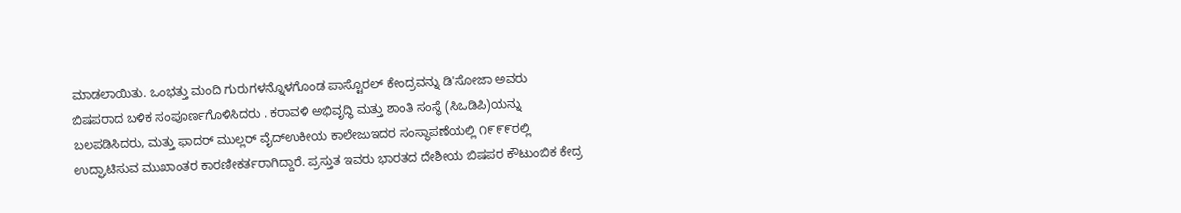ಮಾಡಲಾಯಿತು. ಒಂಭತ್ತು ಮಂದಿ ಗುರುಗಳನ್ನೊಳಗೊಂಡ ಪಾಸ್ಟೊರಲ್ ಕೇಂದ್ರವನ್ನು ಡಿ'ಸೋಜಾ ಅವರು ಬಿಷಪರಾದ ಬಳಿಕ ಸಂಪೂರ್ಣಗೊಳಿಸಿದರು . ಕರಾವಳಿ ಅಭಿವೃದ್ಧಿ ಮತ್ತು ಶಾಂತಿ ಸಂಸ್ಥೆ (ಸಿಒಡಿಪಿ)ಯನ್ನು ಬಲಪಡಿಸಿದರು, ಮತ್ತು ಫಾದರ್ ಮುಲ್ಲರ್ ವೈದ್ಉಕೀಯ ಕಾಲೇಜುಇದರ ಸಂಸ್ಥಾಪಣೆಯಲ್ಲಿ ೧೯೯೯ರಲ್ಲಿ ಉದ್ಘಾಟಿಸುವ ಮುಖಾಂತರ ಕಾರಣೀಕರ್ತರಾಗಿದ್ದಾರೆ. ಪ್ರಸ್ತುತ ಇವರು ಭಾರತದ ದೇಶೀಯ ಬಿಷಪರ ಕೌಟುಂಬಿಕ ಕೇದ್ರ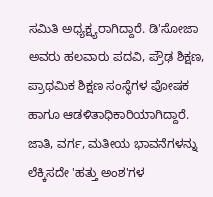ಸಮಿತಿ ಅಧ್ಯಕ್ಷ್ಯರಾಗಿದ್ದಾರೆ. ಡಿ'ಸೋಜಾ ಅವರು ಹಲವಾರು ಪದವಿ, ಪ್ರೌಢ ಶಿಕ್ಷಣ, ಪ್ರಾಥಮಿಕ ಶಿಕ್ಷಣ ಸಂಸ್ಥೆಗಳ ಪೋಷಕ ಹಾಗೂ ಆಡಳಿತಾಧಿಕಾರಿಯಾಗಿದ್ದಾರೆ. ಜಾತಿ, ವರ್ಗ, ಮತೀಯ ಭಾವನೆಗಳನ್ನು ಲೆಕ್ಕಿಸದೇ 'ಹತ್ತು ಅಂಶ'ಗಳ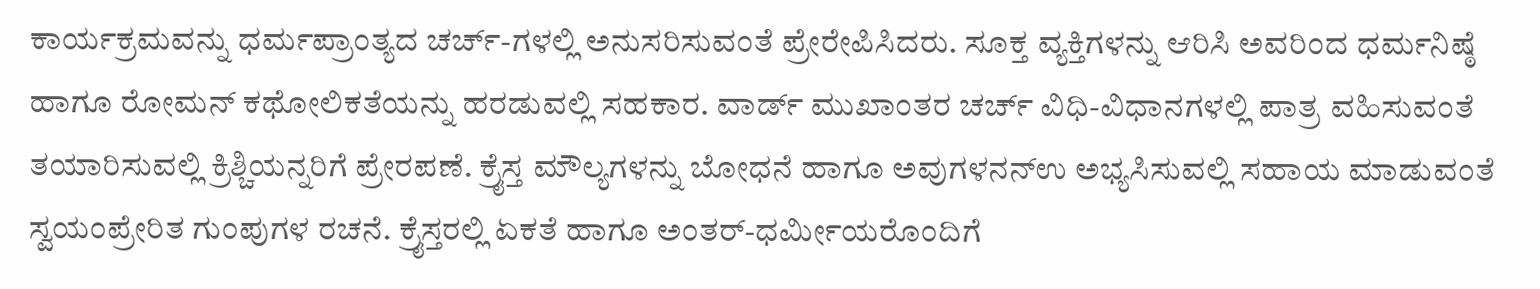ಕಾರ್ಯಕ್ರಮವನ್ನು ಧರ್ಮಪ್ರಾಂತ್ಯದ ಚರ್ಚ್-ಗಳಲ್ಲಿ ಅನುಸರಿಸುವಂತೆ ಪ್ರೇರೇಪಿಸಿದರು. ಸೂಕ್ತ ವ್ಯಕ್ತಿಗಳನ್ನು ಆರಿಸಿ ಅವರಿಂದ ಧರ್ಮನಿಷ್ಠೆ ಹಾಗೂ ರೋಮನ್ ಕಥೋಲಿಕತೆಯನ್ನು ಹರಡುವಲ್ಲಿ ಸಹಕಾರ. ವಾರ್ಡ್ ಮುಖಾಂತರ ಚರ್ಚ್ ವಿಧಿ-ವಿಧಾನಗಳಲ್ಲಿ ಪಾತ್ರ ವಹಿಸುವಂತೆ ತಯಾರಿಸುವಲ್ಲಿ ಕ್ರಿಶ್ಚಿಯನ್ನರಿಗೆ ಪ್ರೇರಪಣೆ. ಕ್ರೈಸ್ತ ಮೌಲ್ಯಗಳನ್ನು ಬೋಧನೆ ಹಾಗೂ ಅವುಗಳನನ್ಉ ಅಭ್ಯಸಿಸುವಲ್ಲಿ ಸಹಾಯ ಮಾಡುವಂತೆ ಸ್ವಯಂಪ್ರೇರಿತ ಗುಂಪುಗಳ ರಚನೆ. ಕ್ರೈಸ್ತರಲ್ಲಿ ಏಕತೆ ಹಾಗೂ ಅಂತರ್-ಧರ್ಮೀಯರೊಂದಿಗೆ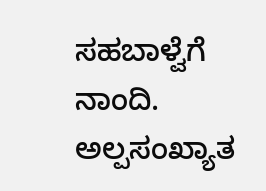ಸಹಬಾಳ್ವೆಗೆ ನಾಂದಿ. ಅಲ್ಪಸಂಖ್ಯಾತ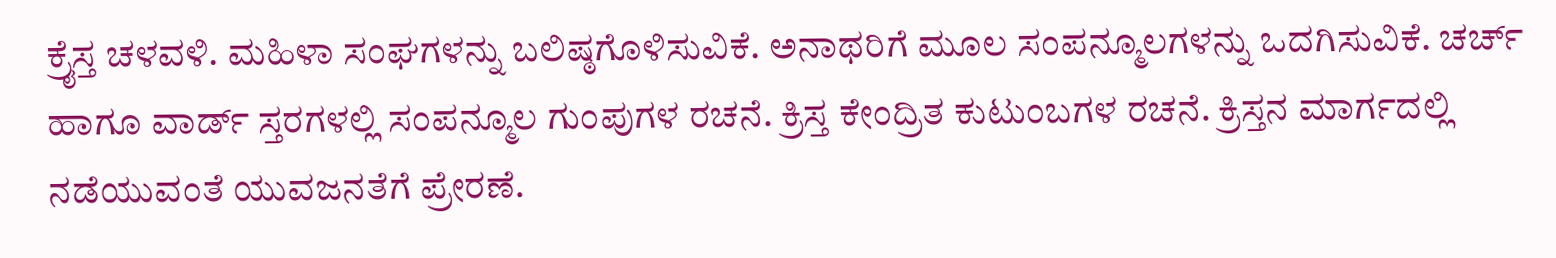ಕ್ರೈಸ್ತ ಚಳವಳಿ. ಮಹಿಳಾ ಸಂಘಗಳನ್ನು ಬಲಿಷ್ಠಗೊಳಿಸುವಿಕೆ. ಅನಾಥರಿಗೆ ಮೂಲ ಸಂಪನ್ಮೂಲಗಳನ್ನು ಒದಗಿಸುವಿಕೆ. ಚರ್ಚ್ ಹಾಗೂ ವಾರ್ಡ್ ಸ್ತರಗಳಲ್ಲಿ ಸಂಪನ್ಮೂಲ ಗುಂಪುಗಳ ರಚನೆ. ಕ್ರಿಸ್ತ ಕೇಂದ್ರಿತ ಕುಟುಂಬಗಳ ರಚನೆ. ಕ್ರಿಸ್ತನ ಮಾರ್ಗದಲ್ಲಿ ನಡೆಯುವಂತೆ ಯುವಜನತೆಗೆ ಪ್ರೇರಣೆ.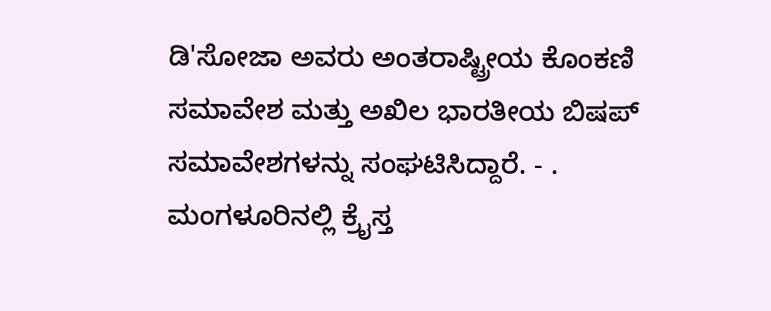ಡಿ'ಸೋಜಾ ಅವರು ಅಂತರಾಷ್ಟ್ರೀಯ ಕೊಂಕಣಿ ಸಮಾವೇಶ ಮತ್ತು ಅಖಿಲ ಭಾರತೀಯ ಬಿಷಪ್ ಸಮಾವೇಶಗಳನ್ನು ಸಂಘಟಿಸಿದ್ದಾರೆ. - . ಮಂಗಳೂರಿನಲ್ಲಿ ಕ್ರೈಸ್ತ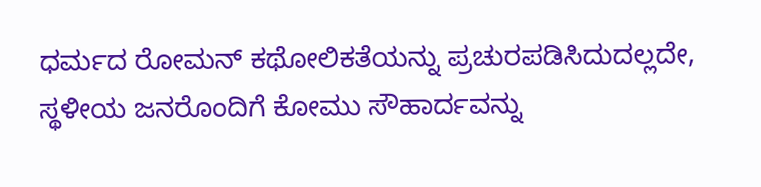ಧರ್ಮದ ರೋಮನ್ ಕಥೋಲಿಕತೆಯನ್ನು ಪ್ರಚುರಪಡಿಸಿದುದಲ್ಲದೇ, ಸ್ಥಳೀಯ ಜನರೊಂದಿಗೆ ಕೋಮು ಸೌಹಾರ್ದವನ್ನು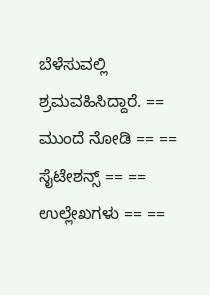ಬೆಳೆಸುವಲ್ಲಿ ಶ್ರಮವಹಿಸಿದ್ದಾರೆ. == ಮುಂದೆ ನೋಡಿ == == ಸೈಟೇಶನ್ಸ್ == == ಉಲ್ಲೇಖಗಳು == ==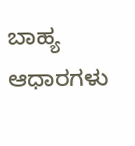ಬಾಹ್ಯ ಆಧಾರಗಳು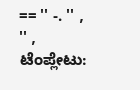== '' -. '' , '' , ಟೆಂಪ್ಲೇಟು: